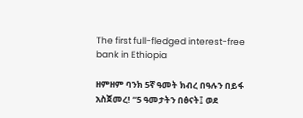The first full-fledged interest-free bank in Ethiopia

ዘምዘም ባንክ 5ኛ ዓመት ክብረ በዓሉን በይፋ አስጀመረ! “5 ዓመታትን በፅናት፤ ወደ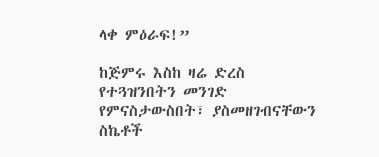ላቀ ምዕራፍ!”

ከጅምሩ እስከ ዛሬ ድረስ የተጓዝንበትን መንገድ የምናስታውስበት፣ ያስመዘገብናቸውን ስኬቶች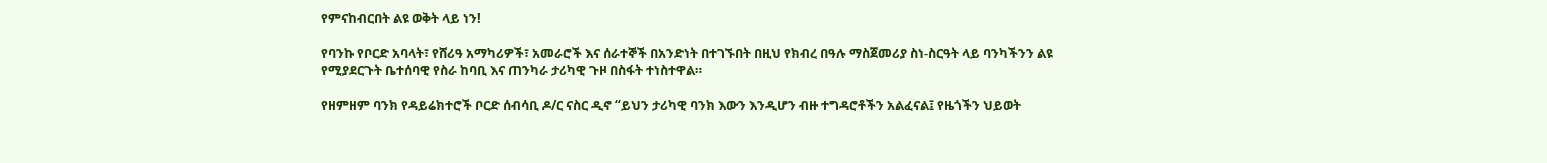የምናከብርበት ልዩ ወቅት ላይ ነን!

የባንኩ የቦርድ አባላት፣ የሸሪዓ አማካሪዎች፣ አመራሮች እና ሰራተኞች በአንድነት በተገኙበት በዚህ የክብረ በዓሉ ማስጀመሪያ ስነ-ስርዓት ላይ ባንካችንን ልዩ የሚያደርጉት ቤተሰባዊ የስራ ከባቢ እና ጠንካራ ታሪካዊ ጉዞ በስፋት ተነስተዋል።

የዘምዘም ባንክ የዳይሬክተሮች ቦርድ ሰብሳቢ ዶ/ር ናስር ዲኖ “ይህን ታሪካዊ ባንክ እውን እንዲሆን ብዙ ተግዳሮቶችን አልፈናል፤ የዜጎችን ህይወት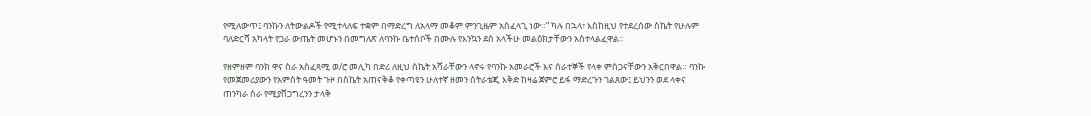የሚለውጥ፤ ባንኩን ለትውልዶች የሚተላለፍ ተቋም በማድረግ ለአላማ መቆም ምንጊዜም አስፈላጊ ነው።” ካሉ በኋላ፣ እስከዚህ የተደረሰው ስኬት የሁሉም ባለድርሻ አካላት የጋራ ውጤት መሆኑን በመግለጽ ለባንኩ ቤተሰቦች በሙሉ የእንኳን ደስ አላችሁ መልዕክታቸውን አስተላልፈዋል።

የዘምዘም ባንክ ዋና ስራ አስፈጻሚ ወ/ሮ መሊካ በድሪ ለዚህ ስኬት አሻራቸውን ላኖሩ የባንኩ አመራሮች እና ሰራተኞች የላቀ ምስጋናቸውን አቅርበዋል። ባንኩ የመጀመሪያውን የአምስት ዓመት ጉዞ በስኬት አጠናቅቆ የቀጣዩን ሁለተኛ ዘመን ስትራቴጂ እቅድ ከዛሬ ጀምሮ ይፋ ማድረጉን ገልጸው፤ ይህንን ወደ ላቀና ጠንካራ ስራ የሚያሸጋግረንን ታላቅ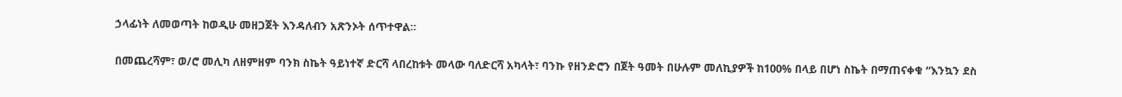ኃላፊነት ለመወጣት ከወዲሁ መዘጋጀት እንዳለብን አጽንኦት ሰጥተዋል።

በመጨረሻም፣ ወ/ሮ መሊካ ለዘምዘም ባንክ ስኬት ዓይነተኛ ድርሻ ላበረከቱት መላው ባለድርሻ አካላት፣ ባንኩ የዘንድሮን በጀት ዓመት በሁሉም መለኪያዎች ከ100% በላይ በሆነ ስኬት በማጠናቀቁ “እንኳን ደስ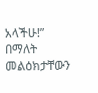አላችሁ!” በማለት መልዕክታቸውን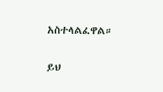አስተላልፈዋል።

ይህ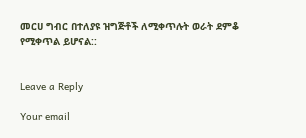መርሀ ግብር በተለያዩ ዝግጅቶች ለሚቀጥሉት ወራት ደምቆ የሚቀጥል ይሆናል::


Leave a Reply

Your email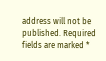address will not be published. Required fields are marked *